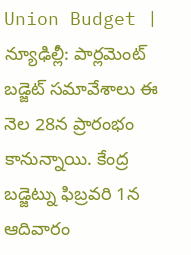Union Budget | న్యూఢిల్లీ: పార్లమెంట్ బడ్జెట్ సమావేశాలు ఈ నెల 28న ప్రారంభం కానున్నాయి. కేంద్ర బడ్జెట్ను ఫిబ్రవరి 1న ఆదివారం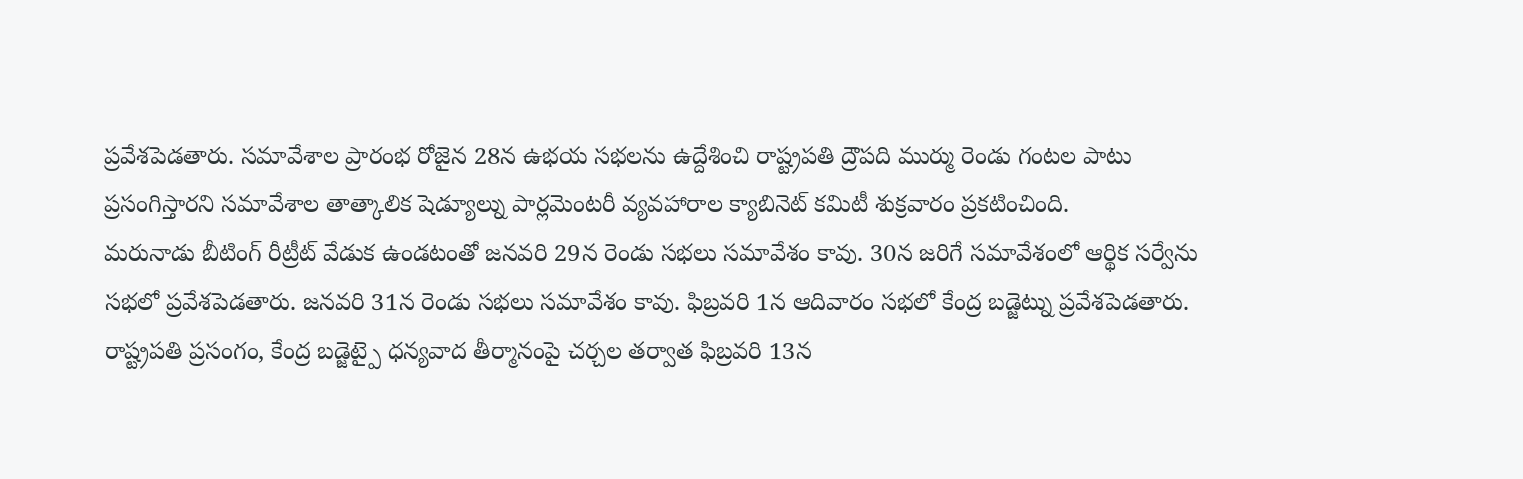ప్రవేశపెడతారు. సమావేశాల ప్రారంభ రోజైన 28న ఉభయ సభలను ఉద్దేశించి రాష్ట్రపతి ద్రౌపది ముర్ము రెండు గంటల పాటు ప్రసంగిస్తారని సమావేశాల తాత్కాలిక షెడ్యూల్ను పార్లమెంటరీ వ్యవహారాల క్యాబినెట్ కమిటీ శుక్రవారం ప్రకటించింది.
మరునాడు బీటింగ్ రీట్రీట్ వేడుక ఉండటంతో జనవరి 29న రెండు సభలు సమావేశం కావు. 30న జరిగే సమావేశంలో ఆర్థిక సర్వేను సభలో ప్రవేశపెడతారు. జనవరి 31న రెండు సభలు సమావేశం కావు. ఫిబ్రవరి 1న ఆదివారం సభలో కేంద్ర బడ్జెట్ను ప్రవేశపెడతారు. రాష్ట్రపతి ప్రసంగం, కేంద్ర బడ్జెట్పై ధన్యవాద తీర్మానంపై చర్చల తర్వాత ఫిబ్రవరి 13న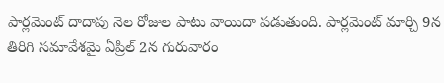పార్లమెంట్ దాదాపు నెల రోజుల పాటు వాయిదా పడుతుంది. పార్లమెంట్ మార్చి 9న తిరిగి సమావేశమై ఏప్రిల్ 2న గురువారం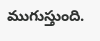ముగుస్తుంది.